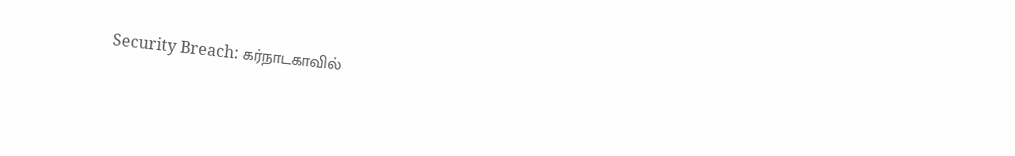Security Breach: கர்நாடகாவில்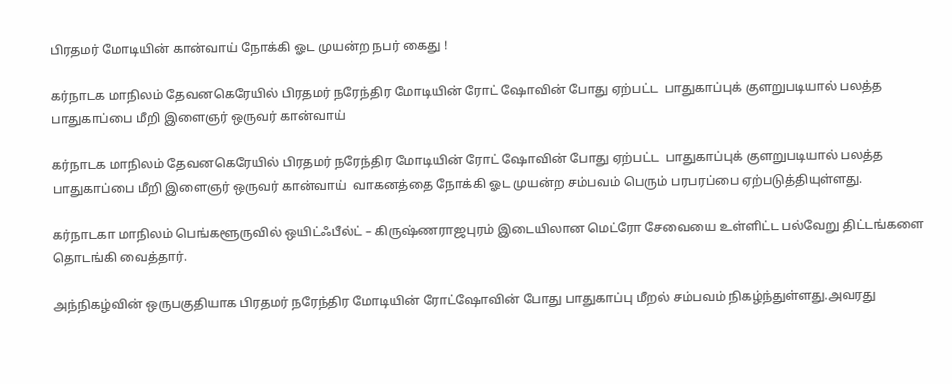பிரதமர் மோடியின் கான்வாய் நோக்கி ஓட முயன்ற நபர் கைது !

கர்நாடக மாநிலம் தேவனகெரேயில் பிரதமர் நரேந்திர மோடியின் ரோட் ஷோவின் போது ஏற்பட்ட  பாதுகாப்புக் குளறுபடியால் பலத்த பாதுகாப்பை மீறி இளைஞர் ஒருவர் கான்வாய்

கர்நாடக மாநிலம் தேவனகெரேயில் பிரதமர் நரேந்திர மோடியின் ரோட் ஷோவின் போது ஏற்பட்ட  பாதுகாப்புக் குளறுபடியால் பலத்த பாதுகாப்பை மீறி இளைஞர் ஒருவர் கான்வாய்  வாகனத்தை நோக்கி ஓட முயன்ற சம்பவம் பெரும் பரபரப்பை ஏற்படுத்தியுள்ளது.

கர்நாடகா மாநிலம் பெங்களூருவில் ஒயிட்ஃபீல்ட் – கிருஷ்ணராஜபுரம் இடையிலான மெட்ரோ சேவையை உள்ளிட்ட பல்வேறு திட்டங்களை தொடங்கி வைத்தார்.

அந்நிகழ்வின் ஒருபகுதியாக பிரதமர் நரேந்திர மோடியின் ரோட்ஷோவின் போது பாதுகாப்பு மீறல் சம்பவம் நிகழ்ந்துள்ளது.அவரது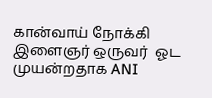கான்வாய் நோக்கி இளைஞர் ஒருவர்  ஓட முயன்றதாக ANI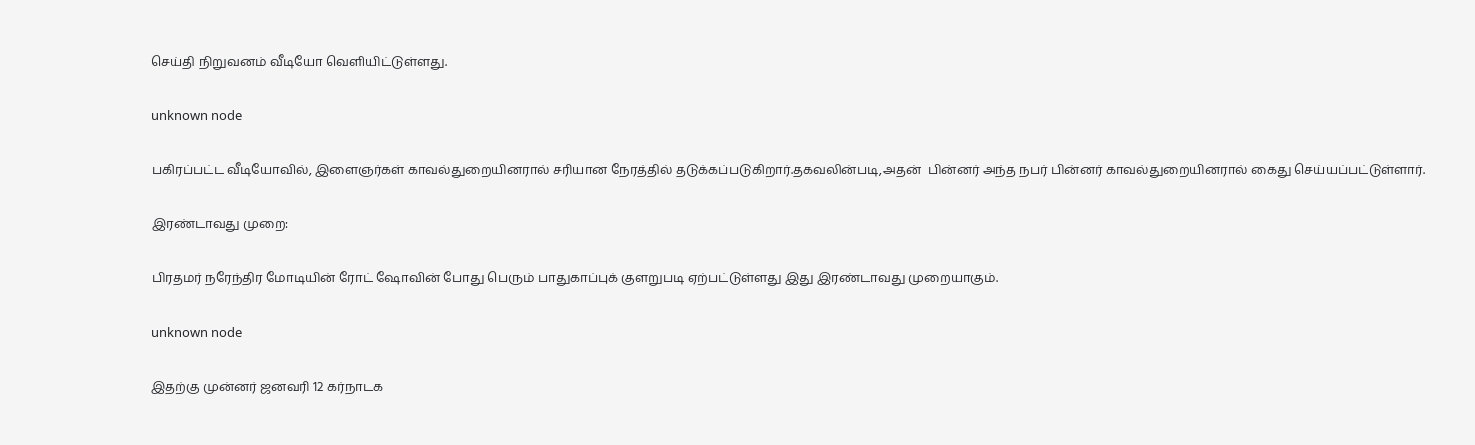செய்தி நிறுவனம் வீடியோ வெளியிட்டுள்ளது.

unknown node

பகிரப்பட்ட வீடியோவில், இளைஞர்கள் காவல்துறையினரால் சரியான நேரத்தில் தடுக்கப்படுகிறார்.தகவலின்படி,அதன்  பின்னர் அந்த நபர் பின்னர் காவல்துறையினரால் கைது செய்யப்பட்டுள்ளார்.

இரண்டாவது முறை:

பிரதமர் நரேந்திர மோடியின் ரோட் ஷோவின் போது பெரும் பாதுகாப்புக் குளறுபடி ஏற்பட்டுள்ளது இது இரண்டாவது முறையாகும்.

unknown node

இதற்கு முன்னர் ஜனவரி 12 கர்நாடக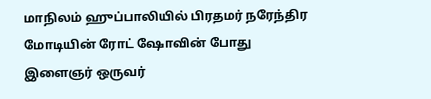மாநிலம் ஹுப்பாலியில் பிரதமர் நரேந்திர மோடியின் ரோட் ஷோவின் போது இளைஞர் ஒருவர்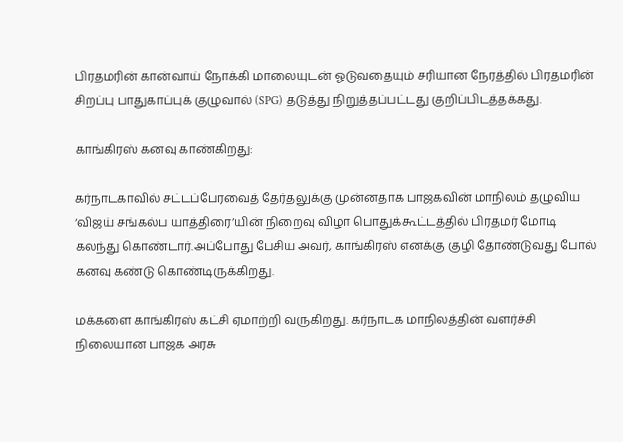பிரதமரின் கான்வாய் நோக்கி மாலையுடன் ஓடுவதையும் சரியான நேரத்தில் பிரதமரின் சிறப்பு பாதுகாப்புக் குழுவால் (SPG) தடுத்து நிறுத்தப்பட்டது குறிப்பிடத்தக்கது.

காங்கிரஸ் கனவு காண்கிறது:

கர்நாடகாவில் சட்டப்பேரவைத் தேர்தலுக்கு முன்னதாக பாஜகவின் மாநிலம் தழுவிய ‘விஜய் சங்கல்ப யாத்திரை’யின் நிறைவு விழா பொதுக்கூட்டத்தில் பிரதமர் மோடி கலந்து கொண்டார்.அப்போது பேசிய அவர், காங்கிரஸ் எனக்கு குழி தோண்டுவது போல் கனவு கண்டு கொண்டிருக்கிறது.

மக்களை காங்கிரஸ் கட்சி ஏமாற்றி வருகிறது. கர்நாடக மாநிலத்தின் வளர்ச்சி நிலையான பாஜக அரசு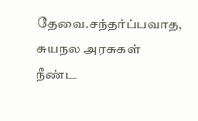தேவை.சந்தர்ப்பவாத, சுயநல அரசுகள் நீண்ட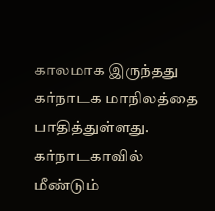காலமாக இருந்தது கர்நாடக மாநிலத்தை பாதித்துள்ளது. கர்நாடகாவில் மீண்டும்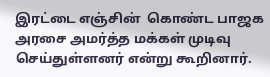இரட்டை எஞ்சின்  கொண்ட பாஜக அரசை அமர்த்த மக்கள் முடிவு செய்துள்ளனர் என்று கூறினார்.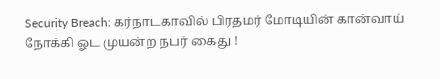Security Breach: கர்நாடகாவில் பிரதமர் மோடியின் கான்வாய் நோக்கி ஓட முயன்ற நபர் கைது !